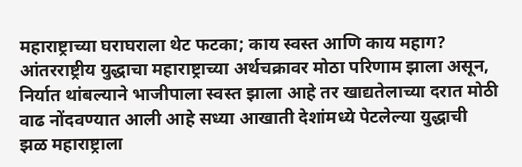महाराष्ट्राच्या घराघराला थेट फटका; काय स्वस्त आणि काय महाग?
आंतरराष्ट्रीय युद्धाचा महाराष्ट्राच्या अर्थचक्रावर मोठा परिणाम झाला असून, निर्यात थांबल्याने भाजीपाला स्वस्त झाला आहे तर खाद्यतेलाच्या दरात मोठी वाढ नोंदवण्यात आली आहे सध्या आखाती देशांमध्ये पेटलेल्या युद्धाची झळ महाराष्ट्राला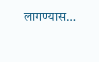लागण्यास…